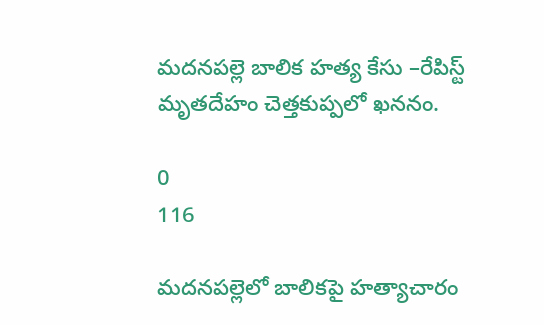మదనపల్లె బాలిక హత్య కేసు –రేపిస్ట్ మృతదేహం చెత్తకుప్పలో ఖననం.

0
116

మదనపల్లెలో బాలికపై హత్యాచారం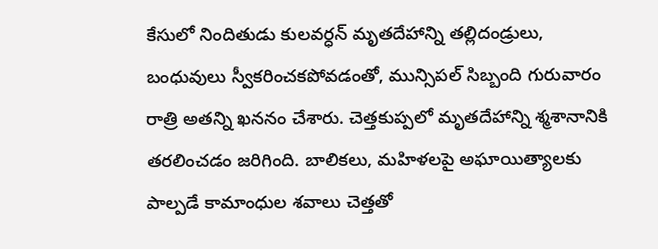కేసులో నిందితుడు కులవర్ధన్ మృతదేహాన్ని తల్లిదండ్రులు, బంధువులు స్వీకరించకపోవడంతో, మున్సిపల్ సిబ్బంది గురువారం రాత్రి అతన్ని ఖననం చేశారు. చెత్తకుప్పలో మృతదేహాన్ని శ్మశానానికి తరలించడం జరిగింది. బాలికలు, మహిళలపై అఘాయిత్యాలకు పాల్పడే కామాంధుల శవాలు చెత్తతో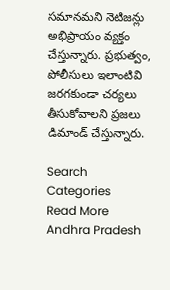సమానమని నెటిజన్లు అభిప్రాయం వ్యక్తం చేస్తున్నారు. ప్రభుత్వం, పోలీసులు ఇలాంటివి జరగకుండా చర్యలు తీసుకోవాలని ప్రజలు డిమాండ్ చేస్తున్నారు.

Search
Categories
Read More
Andhra Pradesh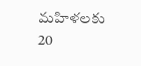మహిళలకు 20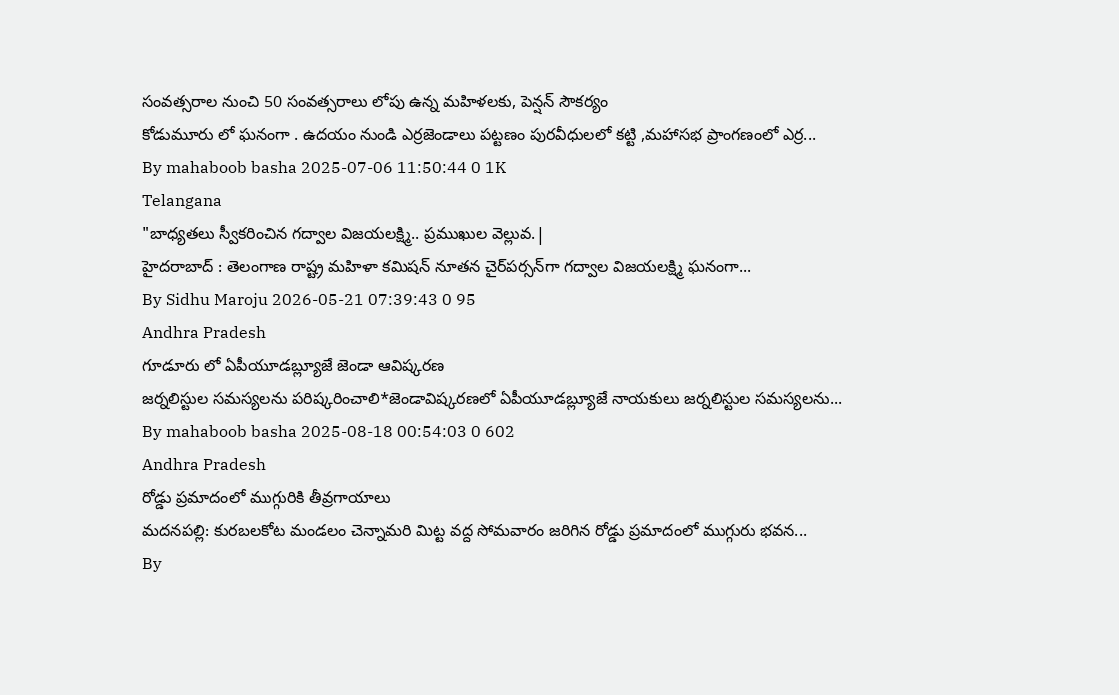సంవత్సరాల నుంచి 50 సంవత్సరాలు లోపు ఉన్న మహిళలకు, పెన్షన్ సౌకర్యం
కోడుమూరు లో ఘనంగా . ఉదయం నుండి ఎర్రజెండాలు పట్టణం పురవీధులలో కట్టి ,మహాసభ ప్రాంగణంలో ఎర్ర...
By mahaboob basha 2025-07-06 11:50:44 0 1K
Telangana
"బాధ్యతలు స్వీకరించిన గద్వాల విజయలక్ష్మి.. ప్రముఖుల వెల్లువ.|
హైదరాబాద్ : తెలంగాణ రాష్ట్ర మహిళా కమిషన్ నూతన చైర్‌పర్సన్‌గా గద్వాల విజయలక్ష్మి ఘనంగా...
By Sidhu Maroju 2026-05-21 07:39:43 0 95
Andhra Pradesh
గూడూరు లో ఏపీయూడబ్ల్యూజే జెండా ఆవిష్కరణ
జర్నలిస్టుల సమస్యలను పరిష్కరించాలి*జెండావిష్కరణలో ఏపీయూడబ్ల్యూజే నాయకులు జర్నలిస్టుల సమస్యలను...
By mahaboob basha 2025-08-18 00:54:03 0 602
Andhra Pradesh
రోడ్డు ప్రమాదంలో ముగ్గురికి తీవ్రగాయాలు
మదనపల్లి: కురబలకోట మండలం చెన్నామరి మిట్ట వద్ద సోమవారం జరిగిన రోడ్డు ప్రమాదంలో ముగ్గురు భవన...
By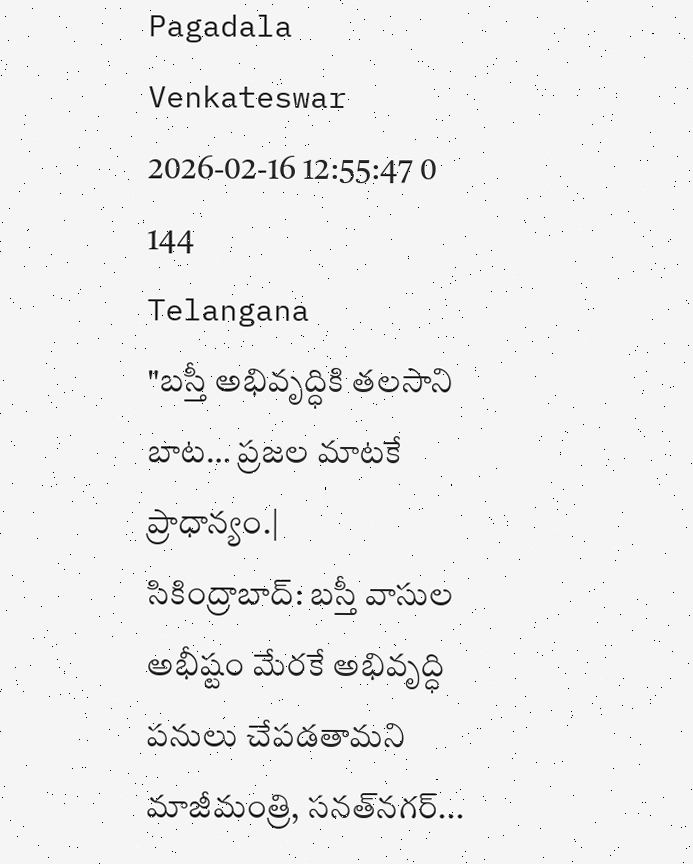Pagadala Venkateswar 2026-02-16 12:55:47 0 144
Telangana
"బస్తీ అభివృద్ధికి తలసాని బాట… ప్రజల మాటకే ప్రాధాన్యం.|
సికింద్రాబాద్: బస్తీ వాసుల అభీష్టం మేరకే అభివృద్ధి పనులు చేపడతామని మాజీమంత్రి, సనత్‌నగర్...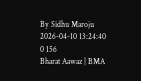By Sidhu Maroju 2026-04-10 13:24:40 0 156
Bharat Aawaz | BMA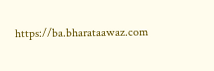https://ba.bharataawaz.com